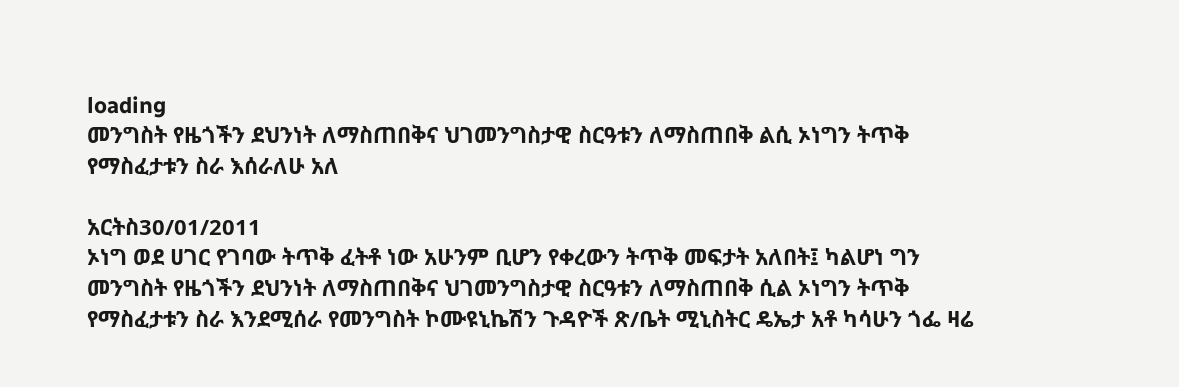loading
መንግስት የዜጎችን ደህንነት ለማስጠበቅና ህገመንግስታዊ ስርዓቱን ለማስጠበቅ ልሲ ኦነግን ትጥቅ የማስፈታቱን ስራ እሰራለሁ አለ

አርትስ30/01/2011
ኦነግ ወደ ሀገር የገባው ትጥቅ ፈትቶ ነው አሁንም ቢሆን የቀረውን ትጥቅ መፍታት አለበት፤ ካልሆነ ግን መንግስት የዜጎችን ደህንነት ለማስጠበቅና ህገመንግስታዊ ስርዓቱን ለማስጠበቅ ሲል ኦነግን ትጥቅ የማስፈታቱን ስራ እንደሚሰራ የመንግስት ኮሙዩኒኬሽን ጉዳዮች ጽ/ቤት ሚኒስትር ዴኤታ አቶ ካሳሁን ጎፌ ዛሬ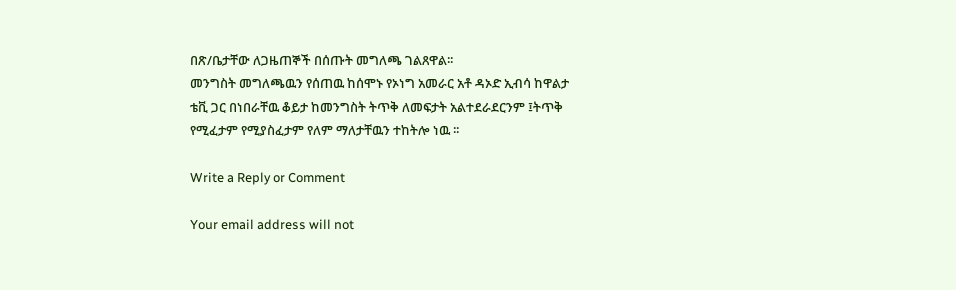በጽ/ቤታቸው ለጋዜጠኞች በሰጡት መግለጫ ገልጸዋል፡፡
መንግስት መግለጫዉን የሰጠዉ ከሰሞኑ የኦነግ አመራር አቶ ዳኦድ ኢብሳ ከዋልታ ቴቪ ጋር በነበራቸዉ ቆይታ ከመንግስት ትጥቅ ለመፍታት አልተደራደርንም ፤ትጥቅ የሚፈታም የሚያስፈታም የለም ማለታቸዉን ተከትሎ ነዉ ፡፡

Write a Reply or Comment

Your email address will not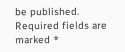be published. Required fields are marked *